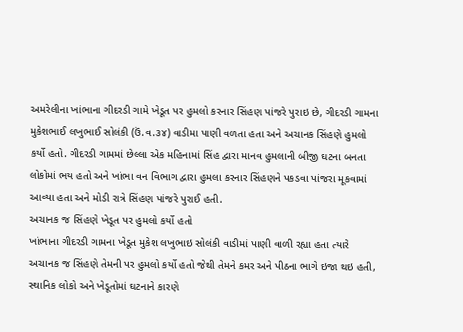અમરેલીના ખાંભાના ગીદરડી ગામે ખેડૂત પર હુમલો કરનાર સિંહણ પાંજરે પુરાઇ છે, ગીદરડી ગામના મુકેશભાઈ લખુભાઈ સોલંકી (ઉં.વ.૩૪) વાડીમા પાણી વળતા હતા અને અચાનક સિંહણે હુમલો કર્યો હતો. ગીદરડી ગામમાં છેલ્લા એક મહિનામાં સિંહ દ્વારા માનવ હુમલાની બીજી ઘટના બનતા લોકોમાં ભય હતો અને ખાંભા વન વિભાગ દ્વારા હુમલા કરનાર સિંહણને પકડવા પાંજરા મૂકવામાં આવ્યા હતા અને મોડી રાત્રે સિંહણ પાંજરે પુરાઈ હતી.
અચાનક જ સિંહણે ખેડૂત પર હુમલો કર્યો હતો
ખાંભાના ગીદરડી ગામના ખેડૂત મુકેશ લખુભાઇ સોલંકી વાડીમાં પાણી વાળી રહ્યા હતા ત્યારે અચાનક જ સિંહણે તેમની પર હુમલો કર્યો હતો જેથી તેમને કમર અને પીઠના ભાગે ઇજા થઇ હતી, સ્થાનિક લોકો અને ખેડૂતોમાં ઘટનાને કારણે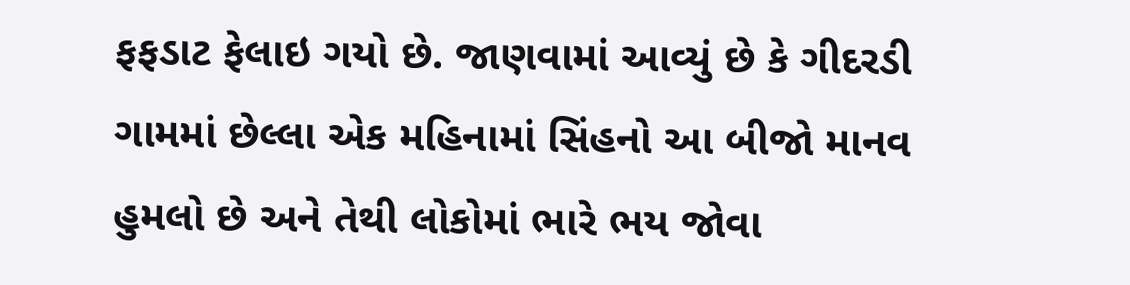ફફડાટ ફેલાઇ ગયો છે. જાણવામાં આવ્યું છે કે ગીદરડી ગામમાં છેલ્લા એક મહિનામાં સિંહનો આ બીજો માનવ હુમલો છે અને તેથી લોકોમાં ભારે ભય જોવા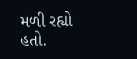મળી રહ્યો હતો.